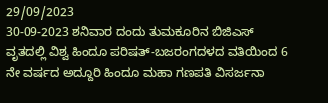29/09/2023
30-09-2023 ಶನಿವಾರ ದಂದು ತುಮಕೂರಿನ ಬಿಜಿಎಸ್ ವೃತದಲ್ಲಿ ವಿಶ್ವ ಹಿಂದೂ ಪರಿಷತ್-ಬಜರಂಗದಳದ ವತಿಯಿಂದ 6 ನೇ ವರ್ಷದ ಅದ್ದೂರಿ ಹಿಂದೂ ಮಹಾ ಗಣಪತಿ ವಿಸರ್ಜನಾ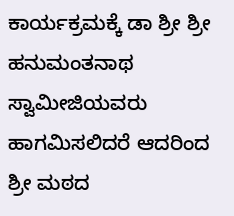ಕಾರ್ಯಕ್ರಮಕ್ಕೆ ಡಾ ಶ್ರೀ ಶ್ರೀ ಹನುಮಂತನಾಥ ಸ್ವಾಮೀಜಿಯವರು ಹಾಗಮಿಸಲಿದರೆ ಆದರಿಂದ ಶ್ರೀ ಮಠದ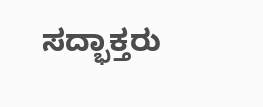ಸದ್ಭಾಕ್ತರು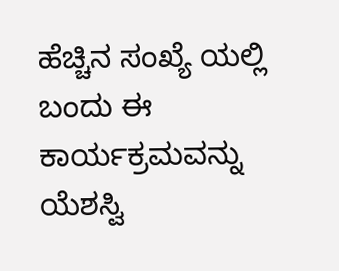ಹೆಚ್ಚಿನ ಸಂಖ್ಯೆ ಯಲ್ಲಿ ಬಂದು ಈ ಕಾರ್ಯಕ್ರಮವನ್ನು ಯೆಶಸ್ವಿ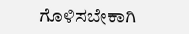ಗೊಳಿಸಬೇಕಾಗಿ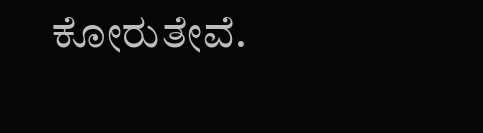ಕೋರುತೇವೆ.